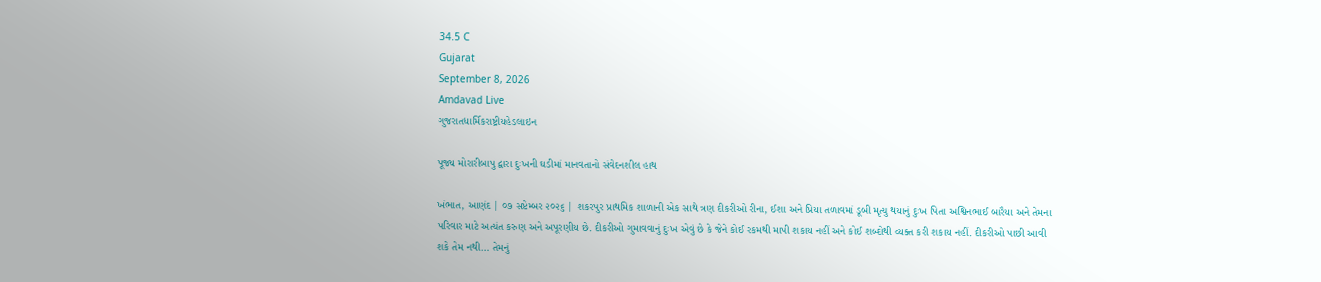34.5 C
Gujarat
September 8, 2026
Amdavad Live
ગુજરાતધાર્મિકરાષ્ટ્રીયહેડલાઇન

પૂજ્ય મોરારીબાપુ દ્વારા દુઃખની ઘડીમાં માનવતાનો સંવેદનશીલ હાથ

ખંભાત, આણંદ | ૦૭ સપ્ટેમ્બર ૨૦૨૬ | શકરપુર પ્રાથમિક શાળાની એક સાથે ત્રણ દીકરીઓ રીના, ઈશા અને પ્રિયા તળાવમાં ડૂબી મૃત્યુ થયાનું દુઃખ પિતા અશ્વિનભાઈ બારૈયા અને તેમના પરિવાર માટે અત્યંત કરુણ અને અપૂરણીય છે. દીકરીઓ ગુમાવવાનું દુઃખ એવું છે કે જેને કોઈ રકમથી માપી શકાય નહીં અને કોઈ શબ્દોથી વ્યક્ત કરી શકાય નહીં. દીકરીઓ પાછી આવી શકે તેમ નથી… તેમનું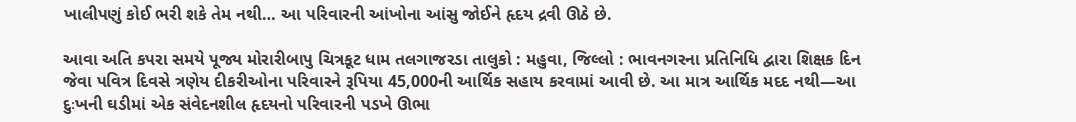ખાલીપણું કોઈ ભરી શકે તેમ નથી… આ પરિવારની આંખોના આંસુ જોઈને હૃદય દ્રવી ઊઠે છે.

આવા અતિ કપરા સમયે પૂજ્ય મોરારીબાપુ ચિત્રકૂટ ધામ તલગાજરડા તાલુકો : મહુવા, જિલ્લો : ભાવનગરના પ્રતિનિધિ દ્વારા શિક્ષક દિન જેવા પવિત્ર દિવસે ત્રણેય દીકરીઓના પરિવારને રૂપિયા 45,000ની આર્થિક સહાય કરવામાં આવી છે. આ માત્ર આર્થિક મદદ નથી—આ દુઃખની ઘડીમાં એક સંવેદનશીલ હૃદયનો પરિવારની પડખે ઊભા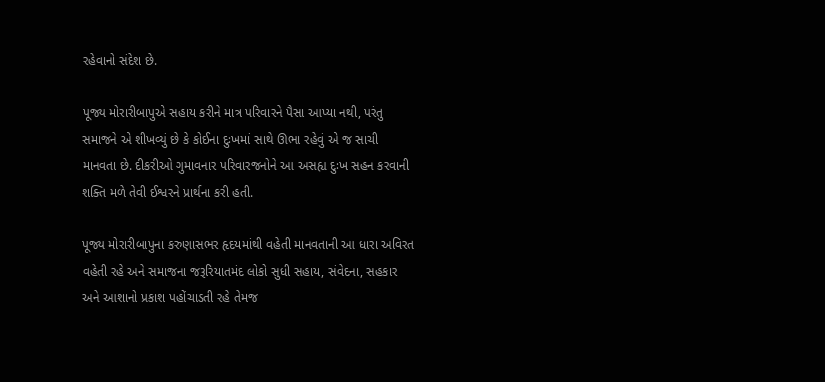રહેવાનો સંદેશ છે.

પૂજ્ય મોરારીબાપુએ સહાય કરીને માત્ર પરિવારને પૈસા આપ્યા નથી, પરંતુ સમાજને એ શીખવ્યું છે કે કોઈના દુઃખમાં સાથે ઊભા રહેવું એ જ સાચી માનવતા છે. દીકરીઓ ગુમાવનાર પરિવારજનોને આ અસહ્ય દુઃખ સહન કરવાની શક્તિ મળે તેવી ઈશ્વરને પ્રાર્થના કરી હતી.

પૂજ્ય મોરારીબાપુના કરુણાસભર હૃદયમાંથી વહેતી માનવતાની આ ધારા અવિરત વહેતી રહે અને સમાજના જરૂરિયાતમંદ લોકો સુધી સહાય, સંવેદના, સહકાર અને આશાનો પ્રકાશ પહોંચાડતી રહે તેમજ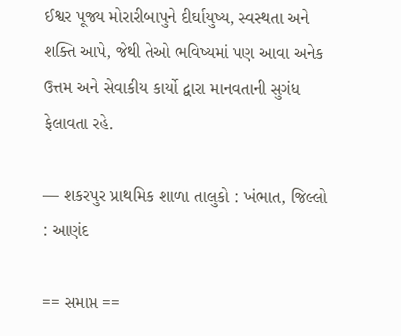ઈશ્વર પૂજ્ય મોરારીબાપુને દીર્ઘાયુષ્ય, સ્વસ્થતા અને શક્તિ આપે, જેથી તેઓ ભવિષ્યમાં પણ આવા અનેક ઉત્તમ અને સેવાકીય કાર્યો દ્વારા માનવતાની સુગંધ ફેલાવતા રહે.

— શકરપુર પ્રાથમિક શાળા તાલુકો : ખંભાત, જિલ્લો : આણંદ

== સમાપ્ત ==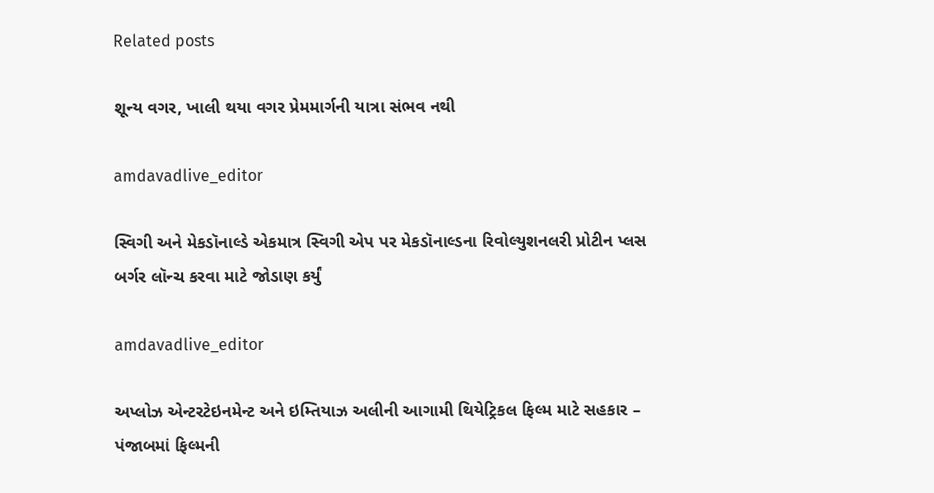Related posts

શૂન્ય વગર, ખાલી થયા વગર પ્રેમમાર્ગની યાત્રા સંભવ નથી

amdavadlive_editor

સ્વિગી અને મેકડૉનાલ્ડે એકમાત્ર સ્વિગી એપ પર મેકડૉનાલ્ડના રિવોલ્યુશનલરી પ્રોટીન પ્લસ બર્ગર લૉન્ચ કરવા માટે જોડાણ કર્યું

amdavadlive_editor

અપ્લોઝ એન્ટરટેઇનમેન્ટ અને ઇમ્તિયાઝ અલીની આગામી થિયેટ્રિકલ ફિલ્મ માટે સહકાર – પંજાબમાં ફિલ્મની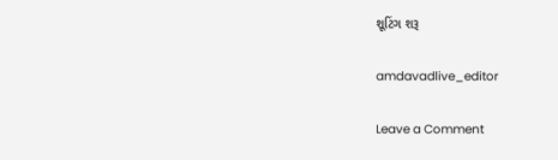શૂટિંગ શરૂ

amdavadlive_editor

Leave a Comment